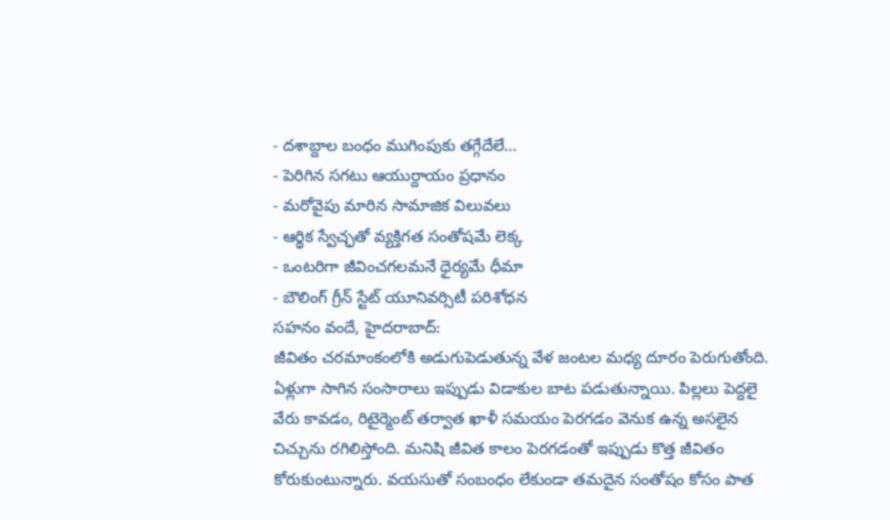- దశాబ్దాల బంధం ముగింపుకు తగ్గేదేలే…
- పెరిగిన సగటు ఆయుర్దాయం ప్రధానం
- మరోవైపు మారిన సామాజిక విలువలు
- ఆర్థిక స్వేచ్ఛతో వ్యక్తిగత సంతోషమే లెక్క
- ఒంటరిగా జీవించగలమనే ధైర్యమే ధీమా
- బౌలింగ్ గ్రీన్ స్టేట్ యూనివర్సిటీ పరిశోధన
సహనం వందే, హైదరాబాద్:
జీవితం చరమాంకంలోకి అడుగుపెడుతున్న వేళ జంటల మధ్య దూరం పెరుగుతోంది. ఏళ్లుగా సాగిన సంసారాలు ఇప్పుడు విడాకుల బాట పడుతున్నాయి. పిల్లలు పెద్దలై వేరు కావడం, రిటైర్మెంట్ తర్వాత ఖాళీ సమయం పెరగడం వెనుక ఉన్న అసలైన చిచ్చును రగిలిస్తోంది. మనిషి జీవిత కాలం పెరగడంతో ఇప్పుడు కొత్త జీవితం కోరుకుంటున్నారు. వయసుతో సంబంధం లేకుండా తమదైన సంతోషం కోసం పాత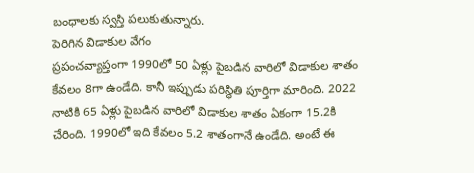బంధాలకు స్వస్తి పలుకుతున్నారు.
పెరిగిన విడాకుల వేగం
ప్రపంచవ్యాప్తంగా 1990లో 50 ఏళ్లు పైబడిన వారిలో విడాకుల శాతం కేవలం 8గా ఉండేది. కానీ ఇప్పుడు పరిస్థితి పూర్తిగా మారింది. 2022 నాటికి 65 ఏళ్లు పైబడిన వారిలో విడాకుల శాతం ఏకంగా 15.2కి చేరింది. 1990లో ఇది కేవలం 5.2 శాతంగానే ఉండేది. అంటే ఈ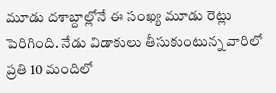మూడు దశాబ్దాల్లోనే ఈ సంఖ్య మూడు రెట్లు పెరిగింది. నేడు విడాకులు తీసుకుంటున్న వారిలో ప్రతి 10 మందిలో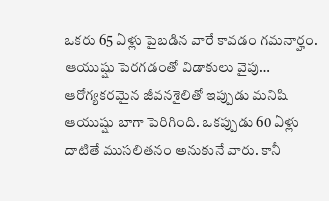ఒకరు 65 ఏళ్లు పైబడిన వారే కావడం గమనార్హం.
ఆయుష్షు పెరగడంతో విడాకులు వైపు…
ఆరోగ్యకరమైన జీవనశైలితో ఇప్పుడు మనిషి ఆయుష్షు బాగా పెరిగింది. ఒకప్పుడు 60 ఏళ్లు దాటితే ముసలితనం అనుకునే వారు. కానీ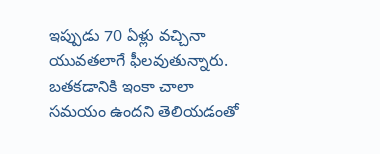ఇప్పుడు 70 ఏళ్లు వచ్చినా యువతలాగే ఫీలవుతున్నారు. బతకడానికి ఇంకా చాలా సమయం ఉందని తెలియడంతో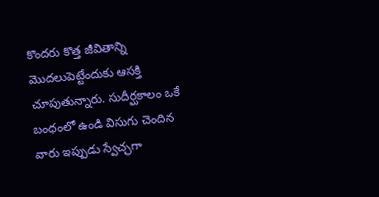కొందరు కొత్త జీవితాన్ని మొదలుపెట్టేందుకు ఆసక్తి చూపుతున్నారు. సుదీర్ఘకాలం ఒకే బంధంలో ఉండి విసుగు చెందిన వారు ఇప్పుడు స్వేచ్ఛగా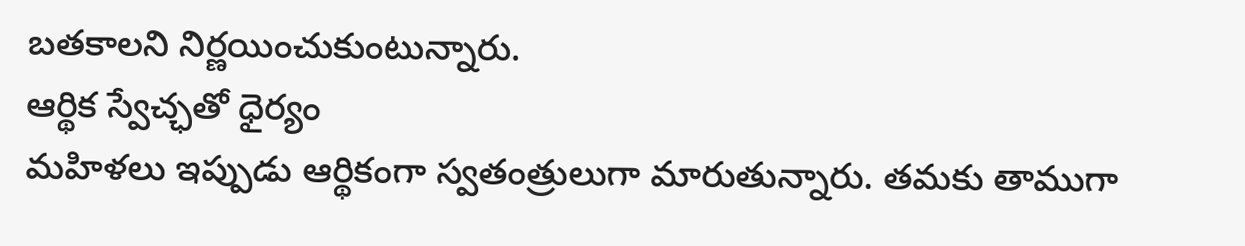బతకాలని నిర్ణయించుకుంటున్నారు.
ఆర్థిక స్వేచ్ఛతో ధైర్యం
మహిళలు ఇప్పుడు ఆర్థికంగా స్వతంత్రులుగా మారుతున్నారు. తమకు తాముగా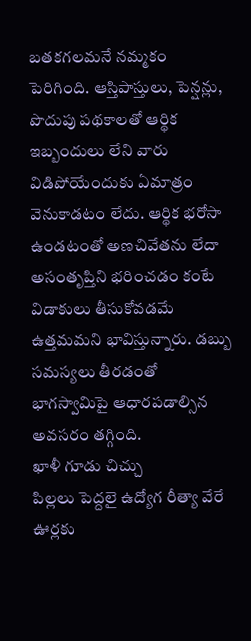బతకగలమనే నమ్మకం పెరిగింది. ఆస్తిపాస్తులు, పెన్షన్లు, పొదుపు పథకాలతో ఆర్థిక ఇబ్బందులు లేని వారు విడిపోయేందుకు ఏమాత్రం వెనుకాడటం లేదు. ఆర్థిక భరోసా ఉండటంతో అణచివేతను లేదా అసంతృప్తిని భరించడం కంటే విడాకులు తీసుకోవడమే ఉత్తమమని భావిస్తున్నారు. డబ్బు సమస్యలు తీరడంతో భాగస్వామిపై ఆధారపడాల్సిన అవసరం తగ్గింది.
ఖాళీ గూడు చిచ్చు
పిల్లలు పెద్దలై ఉద్యోగ రీత్యా వేరే ఊర్లకు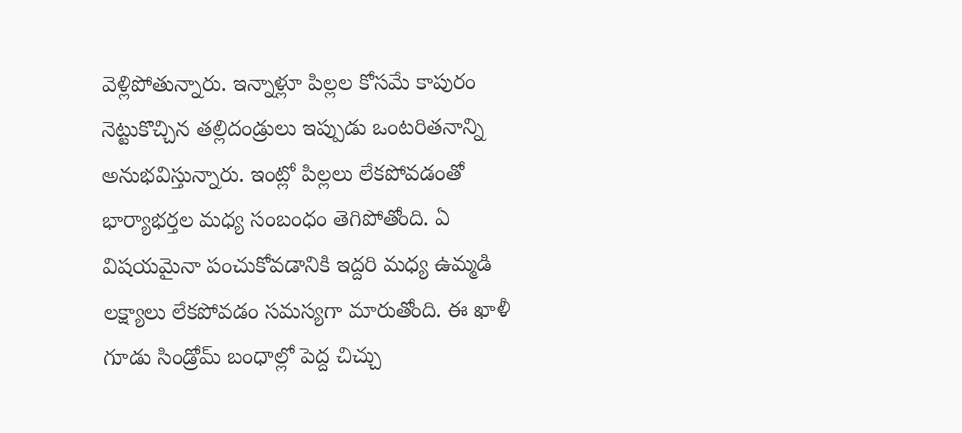వెళ్లిపోతున్నారు. ఇన్నాళ్లూ పిల్లల కోసమే కాపురం నెట్టుకొచ్చిన తల్లిదండ్రులు ఇప్పుడు ఒంటరితనాన్ని అనుభవిస్తున్నారు. ఇంట్లో పిల్లలు లేకపోవడంతో భార్యాభర్తల మధ్య సంబంధం తెగిపోతోంది. ఏ విషయమైనా పంచుకోవడానికి ఇద్దరి మధ్య ఉమ్మడి లక్ష్యాలు లేకపోవడం సమస్యగా మారుతోంది. ఈ ఖాళీ గూడు సిండ్రోమ్ బంధాల్లో పెద్ద చిచ్చు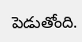పెడుతోంది.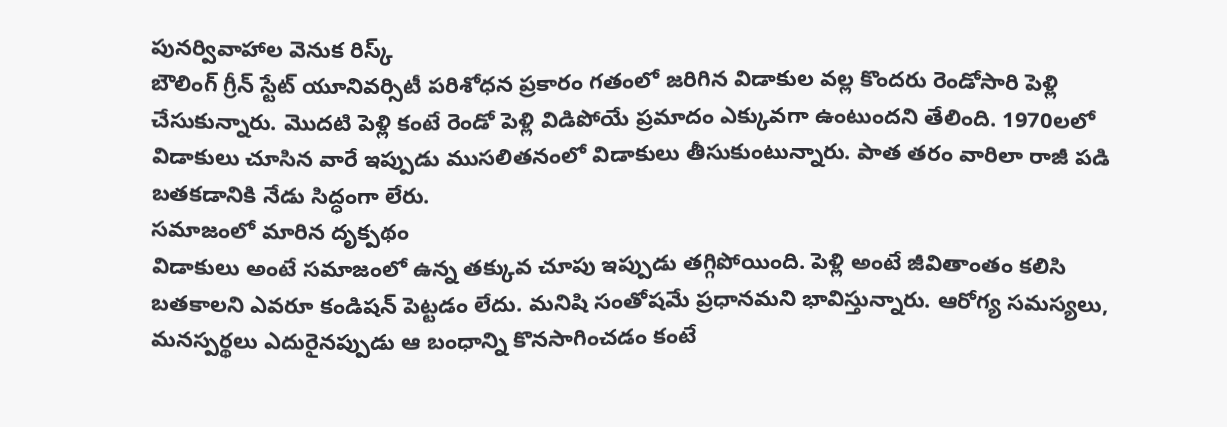పునర్వివాహాల వెనుక రిస్క్
బౌలింగ్ గ్రీన్ స్టేట్ యూనివర్సిటీ పరిశోధన ప్రకారం గతంలో జరిగిన విడాకుల వల్ల కొందరు రెండోసారి పెళ్లి చేసుకున్నారు. మొదటి పెళ్లి కంటే రెండో పెళ్లి విడిపోయే ప్రమాదం ఎక్కువగా ఉంటుందని తేలింది. 1970లలో విడాకులు చూసిన వారే ఇప్పుడు ముసలితనంలో విడాకులు తీసుకుంటున్నారు. పాత తరం వారిలా రాజీ పడి బతకడానికి నేడు సిద్ధంగా లేరు.
సమాజంలో మారిన దృక్పథం
విడాకులు అంటే సమాజంలో ఉన్న తక్కువ చూపు ఇప్పుడు తగ్గిపోయింది. పెళ్లి అంటే జీవితాంతం కలిసి బతకాలని ఎవరూ కండిషన్ పెట్టడం లేదు. మనిషి సంతోషమే ప్రధానమని భావిస్తున్నారు. ఆరోగ్య సమస్యలు, మనస్పర్థలు ఎదురైనప్పుడు ఆ బంధాన్ని కొనసాగించడం కంటే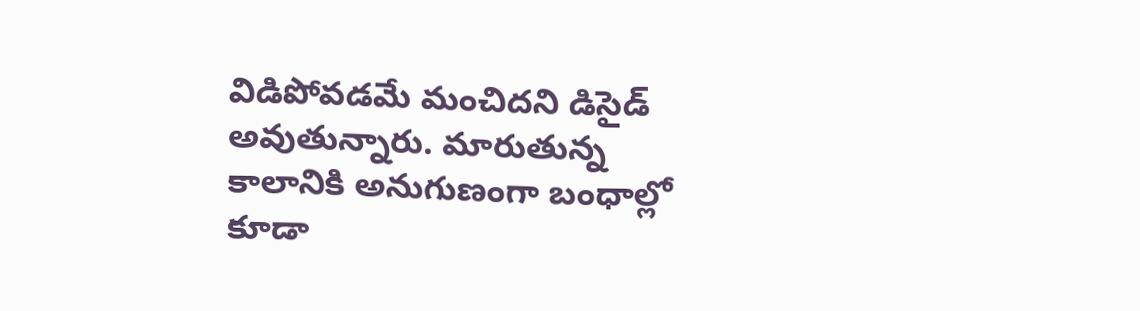విడిపోవడమే మంచిదని డిసైడ్ అవుతున్నారు. మారుతున్న కాలానికి అనుగుణంగా బంధాల్లో కూడా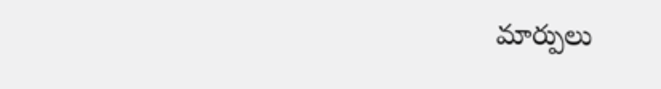మార్పులు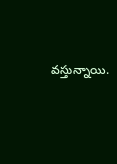వస్తున్నాయి.